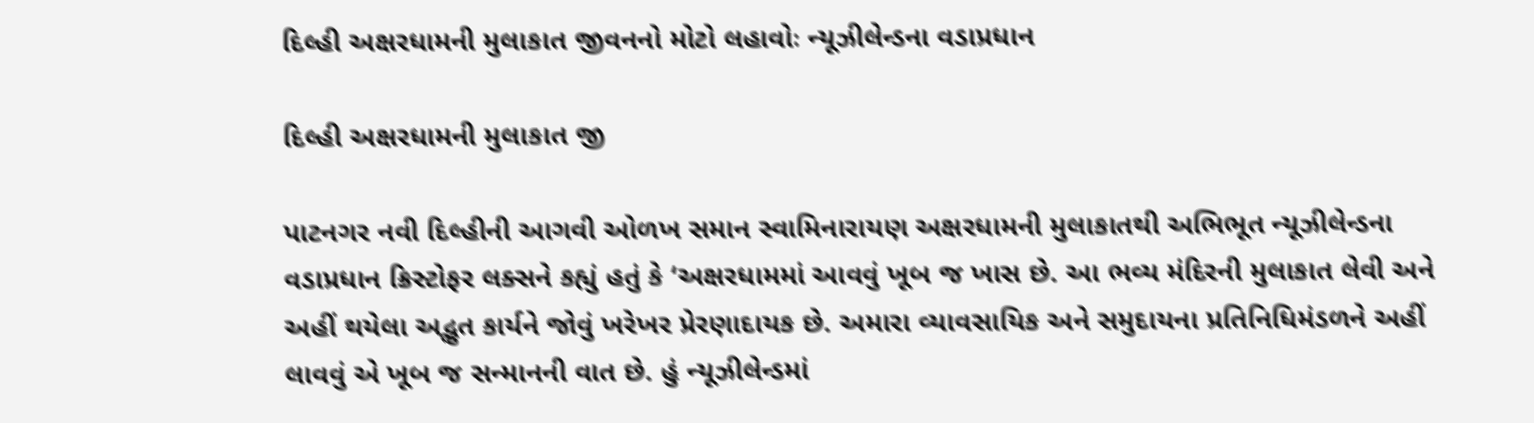દિલ્હી અક્ષરધામની મુલાકાત જીવનનો મોટો લહાવોઃ ન્યૂઝીલેન્ડના વડાપ્રધાન

દિલ્હી અક્ષરધામની મુલાકાત જી

પાટનગર નવી દિલ્હીની આગવી ઓળખ સમાન સ્વામિનારાયણ અક્ષરધામની મુલાકાતથી અભિભૂત ન્યૂઝીલેન્ડના વડાપ્રધાન ક્રિસ્ટોફર લક્સને કહ્યું હતું કે ‘અક્ષરધામમાં આવવું ખૂબ જ ખાસ છે. આ ભવ્ય મંદિરની મુલાકાત લેવી અને અહીં થયેલા અદ્ભુત કાર્યને જોવું ખરેખર પ્રેરણાદાયક છે. અમારા વ્યાવસાયિક અને સમુદાયના પ્રતિનિધિમંડળને અહીં લાવવું એ ખૂબ જ સન્માનની વાત છે. હું ન્યૂઝીલેન્ડમાં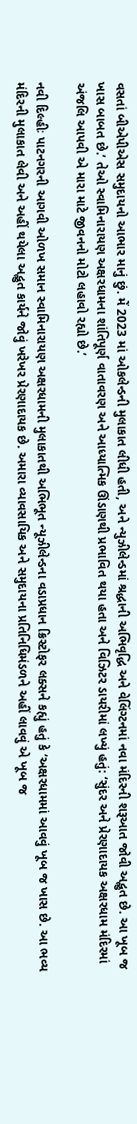વસતાં બીએપીએસ સમુદાયનો આભાર માનું છું. મેં 2023 માં ઓકલેન્ડની મુલાકાત લીધી હતી, અને ન્યુઝીલેન્ડમાં શ્રદ્ધાની અભિવૃદ્ધિ અને વેલિંગ્ટનમાં નવા મંદિરની શરૂઆત જોવી અદ્ભુત છે. આ ખૂબ જ ખાસ બાબત છે.’ તેઓ સ્વામિનારાયણ અક્ષરધામના શાંતિપૂર્ણ વાતાવરણ અને આધ્યાત્મિક ઊંડાણથી પ્રભાવિત થયા હતા અને વિઝિટર ડાયરીમાં લખ્યું હતું: ‘સુંદર અને પ્રેરણાદાયક અક્ષરધામ મંદિરમાં અંજલિ આપવી એ મારા માટે જીવનનો મોટો લહાવો રહ્યો છે.’

નવી દિલ્હીઃ પાટનગરની આગવી ઓળખ સમાન સ્વામિનારાયણ અક્ષરધામની મુલાકાતથી અભિભૂત ન્યૂઝીલેન્ડના વડાપ્રધાન ક્રિસ્ટોફર લક્સને કહ્યું હતું કે ‘અક્ષરધામમાં આવવું ખૂબ જ ખાસ છે. આ ભવ્ય મંદિરની મુલાકાત લેવી અને અહીં થયેલા અદ્ભુત કાર્યને જોવું ખરેખર પ્રેરણાદાયક છે. અમારા વ્યાવસાયિક અને સમુદાયના પ્રતિનિધિમંડળને અહીં લાવવું એ ખૂબ જ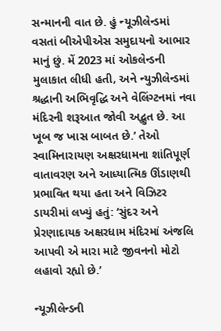સન્માનની વાત છે. હું ન્યૂઝીલેન્ડમાં વસતાં બીએપીએસ સમુદાયનો આભાર માનું છું. મેં 2023 માં ઓકલેન્ડની મુલાકાત લીધી હતી, અને ન્યુઝીલેન્ડમાં શ્રદ્ધાની અભિવૃદ્ધિ અને વેલિંગ્ટનમાં નવા મંદિરની શરૂઆત જોવી અદ્ભુત છે. આ ખૂબ જ ખાસ બાબત છે.’ તેઓ સ્વામિનારાયણ અક્ષરધામના શાંતિપૂર્ણ વાતાવરણ અને આધ્યાત્મિક ઊંડાણથી પ્રભાવિત થયા હતા અને વિઝિટર ડાયરીમાં લખ્યું હતું: ‘સુંદર અને પ્રેરણાદાયક અક્ષરધામ મંદિરમાં અંજલિ આપવી એ મારા માટે જીવનનો મોટો લહાવો રહ્યો છે.’

ન્યૂઝીલેન્ડની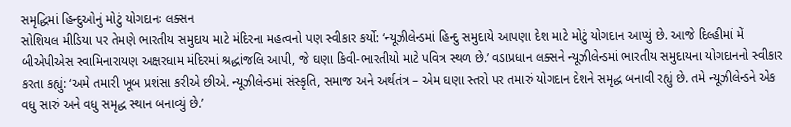સમૃદ્ધિમાં હિન્દુઓનું મોટું યોગદાનઃ લક્સન
સોશિયલ મીડિયા પર તેમણે ભારતીય સમુદાય માટે મંદિરના મહત્વનો પણ સ્વીકાર કર્યો: ‘ન્યૂઝીલેન્ડમાં હિન્દુ સમુદાયે આપણા દેશ માટે મોટું યોગદાન આપ્યું છે. આજે દિલ્હીમાં મેં બીએપીએસ સ્વામિનારાયણ અક્ષરધામ મંદિરમાં શ્રદ્ધાંજલિ આપી, જે ઘણા કિવી-ભારતીયો માટે પવિત્ર સ્થળ છે.’ વડાપ્રધાન લક્સને ન્યૂઝીલેન્ડમાં ભારતીય સમુદાયના યોગદાનનો સ્વીકાર કરતા કહ્યું: ‘અમે તમારી ખૂબ પ્રશંસા કરીએ છીએ. ન્યૂઝીલેન્ડમાં સંસ્કૃતિ, સમાજ અને અર્થતંત્ર – એમ ઘણા સ્તરો પર તમારું યોગદાન દેશને સમૃદ્ધ બનાવી રહ્યું છે. તમે ન્યૂઝીલેન્ડને એક વધુ સારું અને વધુ સમૃદ્ધ સ્થાન બનાવ્યું છે.’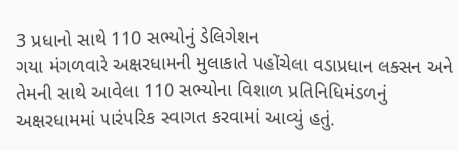3 પ્રધાનો સાથે 110 સભ્યોનું ડેલિગેશન
ગયા મંગળવારે અક્ષરધામની મુલાકાતે પહોંચેલા વડાપ્રધાન લક્સન અને તેમની સાથે આવેલા 110 સભ્યોના વિશાળ પ્રતિનિધિમંડળનું અક્ષરધામમાં પારંપરિક સ્વાગત કરવામાં આવ્યું હતું.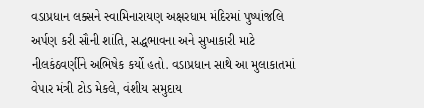વડાપ્રધાન લક્સને સ્વામિનારાયણ અક્ષરધામ મંદિરમાં પુષ્પાંજલિ અર્પણ કરી સૌની શાંતિ, સદ્ધભાવના અને સુખાકારી માટે નીલકંઠવર્ણીને અભિષેક કર્યો હતો. વડાપ્રધાન સાથે આ મુલાકાતમાં વેપાર મંત્રી ટોડ મેકલે, વંશીય સમુદાય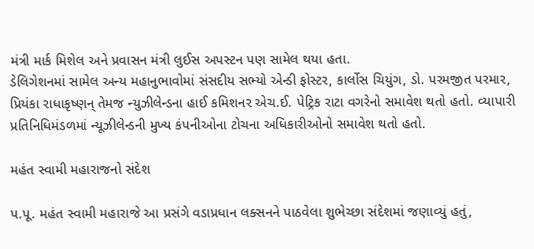મંત્રી માર્ક મિશેલ અને પ્રવાસન મંત્રી લુઈસ અપસ્ટન પણ સામેલ થયા હતા.
ડેલિગેશનમાં સામેલ અન્ય મહાનુભાવોમાં સંસદીય સભ્યો એન્ડી ફોસ્ટર, કાર્લોસ ચિયુંગ, ડો. પરમજીત પરમાર, પ્રિયંકા રાધાકૃષ્ણન્ તેમજ ન્યુઝીલેન્ડના હાઈ કમિશનર એચ.ઈ. પેટ્રિક રાટા વગરેનો સમાવેશ થતો હતો. વ્યાપારી પ્રતિનિધિમંડળમાં ન્યૂઝીલેન્ડની મુખ્ય કંપનીઓના ટોચના અધિકારીઓનો સમાવેશ થતો હતો.

મહંત સ્વામી મહારાજનો સંદેશ

પ.પૂ. મહંત સ્વામી મહારાજે આ પ્રસંગે વડાપ્રધાન લક્સનને પાઠવેલા શુભેચ્છા સંદેશમાં જણાવ્યું હતું,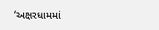‘અક્ષરધામમાં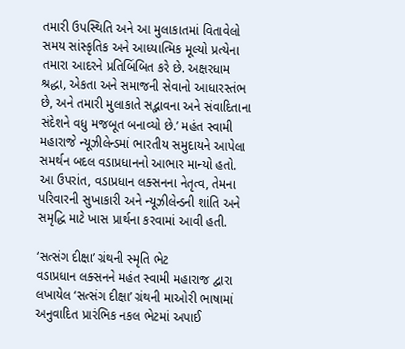તમારી ઉપસ્થિતિ અને આ મુલાકાતમાં વિતાવેલો સમય સાંસ્કૃતિક અને આધ્યાત્મિક મૂલ્યો પ્રત્યેના તમારા આદરને પ્રતિબિંબિત કરે છે. અક્ષરધામ શ્રદ્ધા, એકતા અને સમાજની સેવાનો આધારસ્તંભ છે, અને તમારી મુલાકાતે સદ્ભાવના અને સંવાદિતાના સંદેશને વધુ મજબૂત બનાવ્યો છે.’ મહંત સ્વામી મહારાજે ન્યૂઝીલેન્ડમાં ભારતીય સમુદાયને આપેલા સમર્થન બદલ વડાપ્રધાનનો આભાર માન્યો હતો. આ ઉપરાંત, વડાપ્રધાન લક્સનના નેતૃત્વ, તેમના પરિવારની સુખાકારી અને ન્યૂઝીલેન્ડની શાંતિ અને સમૃદ્ધિ માટે ખાસ પ્રાર્થના કરવામાં આવી હતી.

‘સત્સંગ દીક્ષા’ ગ્રંથની સ્મૃતિ ભેટ
વડાપ્રધાન લક્સનને મહંત સ્વામી મહારાજ દ્વારા લખાયેલ ‘સત્સંગ દીક્ષા’ ગ્રંથની માઓરી ભાષામાં અનુવાદિત પ્રારંભિક નકલ ભેટમાં અપાઈ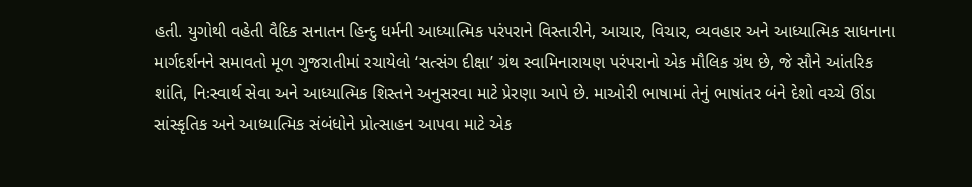હતી. યુગોથી વહેતી વૈદિક સનાતન હિન્દુ ધર્મની આધ્યાત્મિક પરંપરાને વિસ્તારીને, આચાર, વિચાર, વ્યવહાર અને આધ્યાત્મિક સાધનાના માર્ગદર્શનને સમાવતો મૂળ ગુજરાતીમાં રચાયેલો ‘સત્સંગ દીક્ષા’ ગ્રંથ સ્વામિનારાયણ પરંપરાનો એક મૌલિક ગ્રંથ છે, જે સૌને આંતરિક શાંતિ, નિઃસ્વાર્થ સેવા અને આધ્યાત્મિક શિસ્તને અનુસરવા માટે પ્રેરણા આપે છે. માઓરી ભાષામાં તેનું ભાષાંતર બંને દેશો વચ્ચે ઊંડા સાંસ્કૃતિક અને આધ્યાત્મિક સંબંધોને પ્રોત્સાહન આપવા માટે એક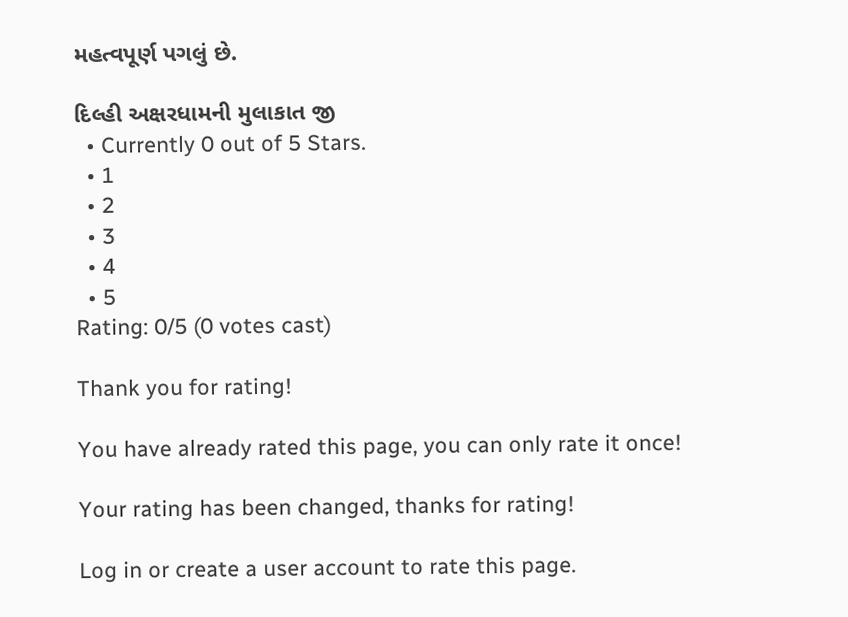મહત્વપૂર્ણ પગલું છે.

દિલ્હી અક્ષરધામની મુલાકાત જી
  • Currently 0 out of 5 Stars.
  • 1
  • 2
  • 3
  • 4
  • 5
Rating: 0/5 (0 votes cast)

Thank you for rating!

You have already rated this page, you can only rate it once!

Your rating has been changed, thanks for rating!

Log in or create a user account to rate this page.